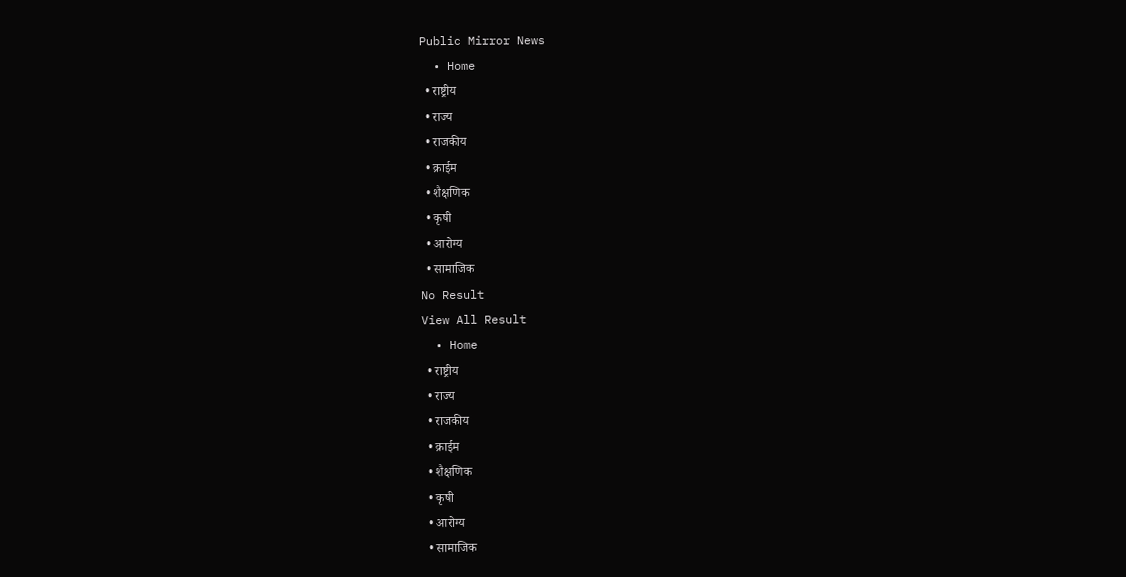Public Mirror News
  • Home
  • राष्ट्रीय
  • राज्य
  • राजकीय
  • क्राईम
  • शैक्षणिक
  • कृषी
  • आरोग्य
  • सामाजिक
No Result
View All Result
  • Home
  • राष्ट्रीय
  • राज्य
  • राजकीय
  • क्राईम
  • शैक्षणिक
  • कृषी
  • आरोग्य
  • सामाजिक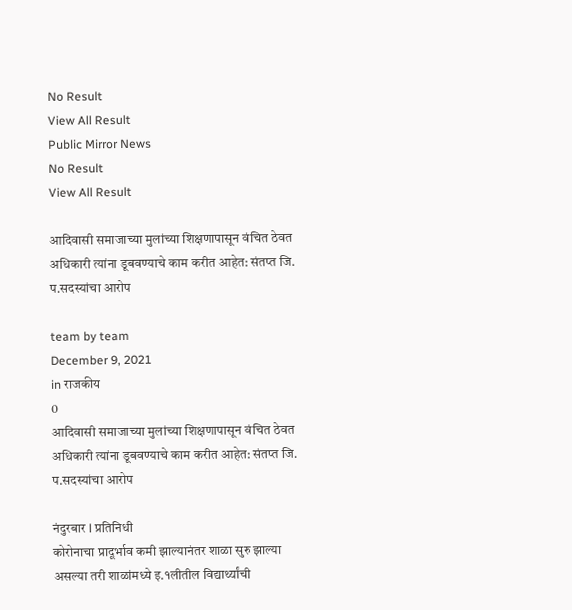No Result
View All Result
Public Mirror News
No Result
View All Result

आदिवासी समाजाच्या मुलांच्या शिक्षणापासून वंचित ठेवत अधिकारी त्यांना डूबवण्याचे काम करीत आहेत: संतप्त जि. प.सदस्यांचा आरोप

team by team
December 9, 2021
in राजकीय
0
आदिवासी समाजाच्या मुलांच्या शिक्षणापासून वंचित ठेवत अधिकारी त्यांना डूबवण्याचे काम करीत आहेत: संतप्त जि. प.सदस्यांचा आरोप

नंदुरबार l प्रतिनिधी
कोरोनाचा प्रादूर्भाव कमी झाल्यानंतर शाळा सुरु झाल्या असल्या तरी शाळांमध्ये इ.१लीतील विद्यार्थ्यांची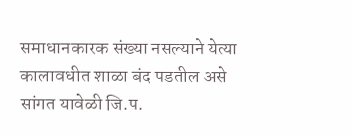समाधानकारक संख्या नसल्याने येत्या कालावधीत शाळा बंद पडतील असे सांगत यावेळी जि.प.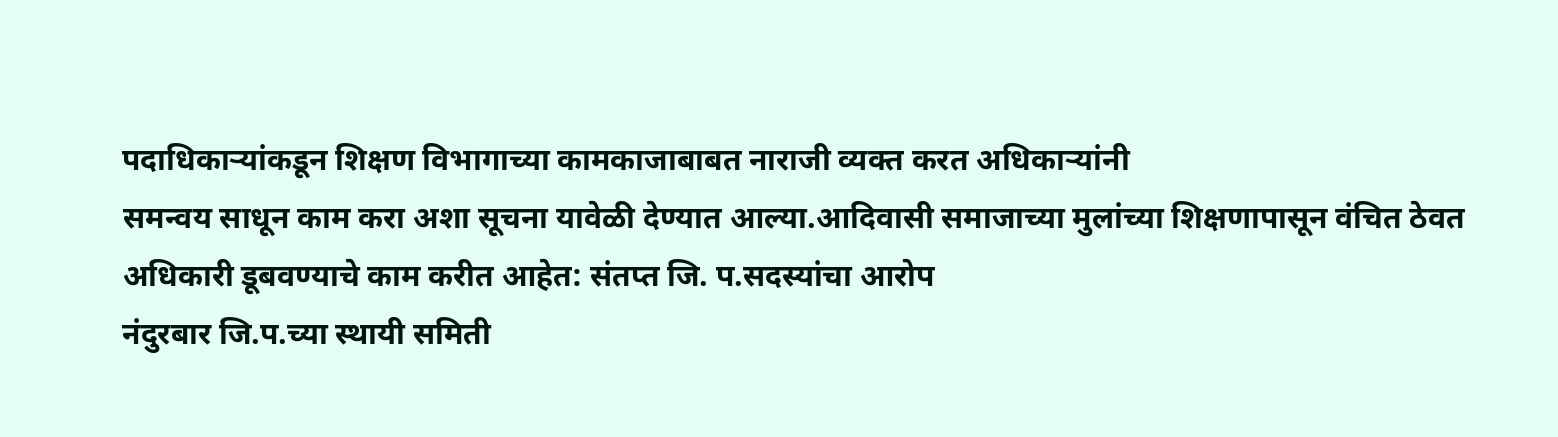पदाधिकाऱ्यांकडून शिक्षण विभागाच्या कामकाजाबाबत नाराजी व्यक्त करत अधिकाऱ्यांनी
समन्वय साधून काम करा अशा सूचना यावेळी देण्यात आल्या.आदिवासी समाजाच्या मुलांच्या शिक्षणापासून वंचित ठेवत अधिकारी डूबवण्याचे काम करीत आहेत: संतप्त जि. प.सदस्यांचा आरोप
नंदुरबार जि.प.च्या स्थायी समिती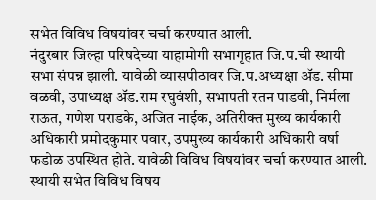सभेत विविध विषयांवर चर्चा करण्यात आली.
नंदुरबार जिल्हा परिषदेच्या याहामोगी सभागृहात जि.प.ची स्थायी सभा संपन्न झाली. यावेळी व्यासपीठावर जि.प.अध्यक्षा ॲड. सीमा वळवी, उपाध्यक्ष ॲड.राम रघुवंशी, सभापती रतन पाडवी, निर्मला राऊत, गणेश पराडके, अजित नाईक, अतिरीक्त मुख्य कार्यकारी अधिकारी प्रमोदकुमार पवार, उपमुख्य कार्यकारी अधिकारी वर्षा फडोळ उपस्थित होते. यावेळी विविध विषयांवर चर्चा करण्यात आली.
स्थायी सभेत विविध विषय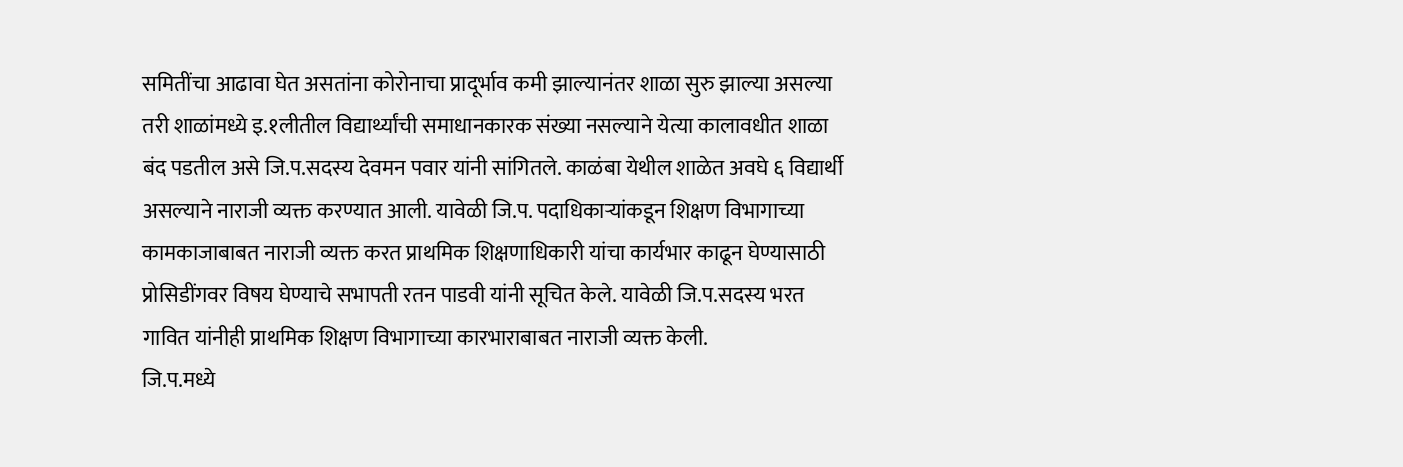समितींचा आढावा घेत असतांना कोरोनाचा प्रादूर्भाव कमी झाल्यानंतर शाळा सुरु झाल्या असल्या तरी शाळांमध्ये इ.१लीतील विद्यार्थ्यांची समाधानकारक संख्या नसल्याने येत्या कालावधीत शाळा बंद पडतील असे जि.प.सदस्य देवमन पवार यांनी सांगितले. काळंबा येथील शाळेत अवघे ६ विद्यार्थी असल्याने नाराजी व्यक्त करण्यात आली. यावेळी जि.प. पदाधिकाऱ्यांकडून शिक्षण विभागाच्या कामकाजाबाबत नाराजी व्यक्त करत प्राथमिक शिक्षणाधिकारी यांचा कार्यभार काढून घेण्यासाठी प्रोसिडींगवर विषय घेण्याचे सभापती रतन पाडवी यांनी सूचित केले. यावेळी जि.प.सदस्य भरत गावित यांनीही प्राथमिक शिक्षण विभागाच्या कारभाराबाबत नाराजी व्यक्त केली.
जि.प.मध्ये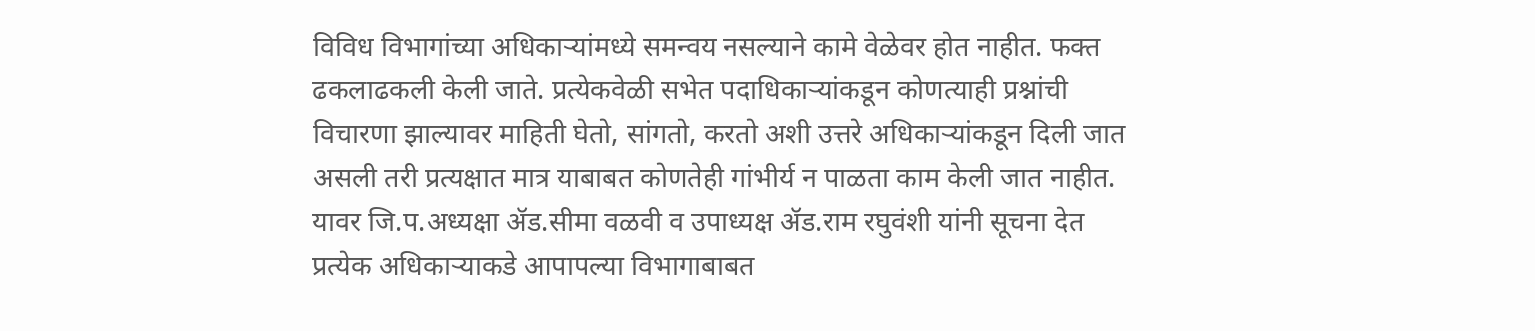विविध विभागांच्या अधिकाऱ्यांमध्ये समन्वय नसल्याने कामे वेळेवर होत नाहीत. फक्त ढकलाढकली केली जाते. प्रत्येकवेळी सभेत पदाधिकाऱ्यांकडून कोणत्याही प्रश्नांची विचारणा झाल्यावर माहिती घेतो, सांगतो, करतो अशी उत्तरे अधिकाऱ्यांकडून दिली जात असली तरी प्रत्यक्षात मात्र याबाबत कोणतेही गांभीर्य न पाळता काम केली जात नाहीत. यावर जि.प.अध्यक्षा ॲड.सीमा वळवी व उपाध्यक्ष ॲड.राम रघुवंशी यांनी सूचना देत प्रत्येक अधिकाऱ्याकडे आपापल्या विभागाबाबत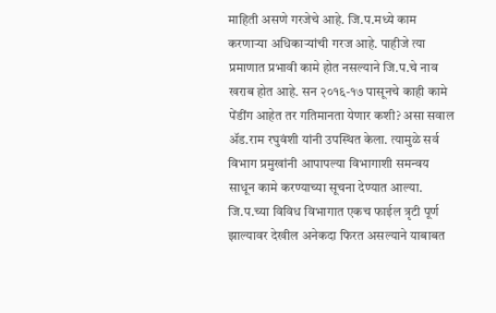माहिती असणे गरजेचे आहे. जि.प.मध्ये काम करणाऱ्या अधिकाऱ्यांची गरज आहे. पाहीजे त्या प्रमाणात प्रभावी कामे होत नसल्याने जि.प.चे नाव खराब होत आहे. सन २०१६-१७ पासूनचे काही कामे पेंडींग आहेत तर गतिमानता येणार कशी? असा सवाल ॲड.राम रघुवंशी यांनी उपस्थित केला. त्यामुळे सर्व विभाग प्रमुखांनी आपापल्या विभागाशी समन्वय साधून कामे करण्याच्या सूचना देण्यात आल्या. जि.प.च्या विविध विभागात एकच फाईल त्रृटी पूर्ण झाल्यावर देखील अनेकदा फिरत असल्याने याबाबत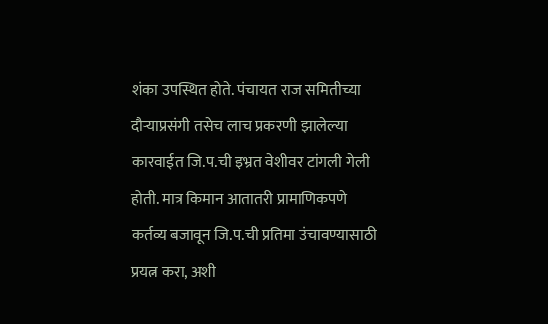शंका उपस्थित होते. पंचायत राज समितीच्या दौऱ्याप्रसंगी तसेच लाच प्रकरणी झालेल्या कारवाईत जि.प.ची इभ्रत वेशीवर टांगली गेली होती. मात्र किमान आतातरी प्रामाणिकपणे कर्तव्य बजावून जि.प.ची प्रतिमा उंचावण्यासाठी प्रयत्न करा, अशी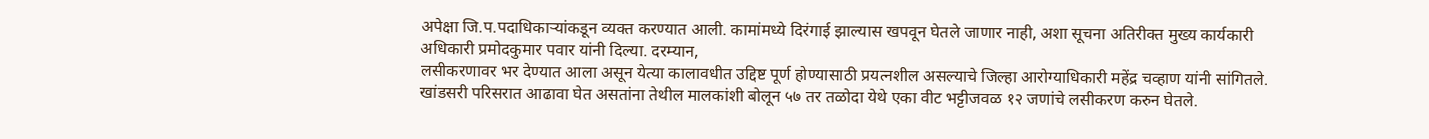अपेक्षा जि.प.पदाधिकाऱ्यांकडून व्यक्त करण्यात आली. कामांमध्ये दिरंगाई झाल्यास खपवून घेतले जाणार नाही, अशा सूचना अतिरीक्त मुख्य कार्यकारी अधिकारी प्रमोदकुमार पवार यांनी दिल्या. दरम्यान,
लसीकरणावर भर देण्यात आला असून येत्या कालावधीत उद्दिष्ट पूर्ण होण्यासाठी प्रयत्नशील असल्याचे जिल्हा आरोग्याधिकारी महेंद्र चव्हाण यांनी सांगितले. खांडसरी परिसरात आढावा घेत असतांना तेथील मालकांशी बोलून ५७ तर तळोदा येथे एका वीट भट्टीजवळ १२ जणांचे लसीकरण करुन घेतले.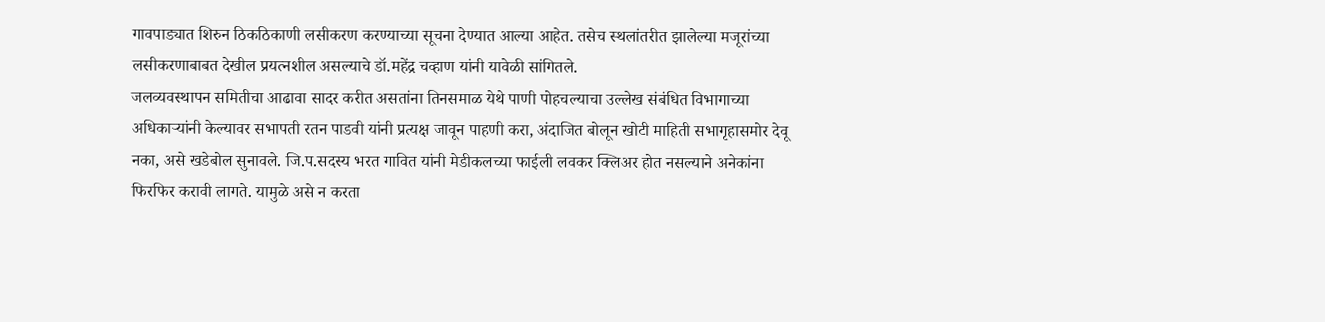गावपाड्यात शिरुन ठिकठिकाणी लसीकरण करण्याच्या सूचना देण्यात आल्या आहेत. तसेच स्थलांतरीत झालेल्या मजूरांच्या लसीकरणाबाबत देखील प्रयत्नशील असल्याचे डॉ.महेंद्र चव्हाण यांनी यावेळी सांगितले.
जलव्यवस्थापन समितीचा आढावा सादर करीत असतांना तिनसमाळ येथे पाणी पोहचल्याचा उल्लेख संबंधित विभागाच्या अधिकाऱ्यांनी केल्यावर सभापती रतन पाडवी यांनी प्रत्यक्ष जावून पाहणी करा, अंदाजित बोलून खोटी माहिती सभागृहासमोर देवू नका, असे खडेबोल सुनावले. जि.प.सदस्य भरत गावित यांनी मेडीकलच्या फाईली लवकर क्लिअर होत नसल्याने अनेकांना फिरफिर करावी लागते. यामुळे असे न करता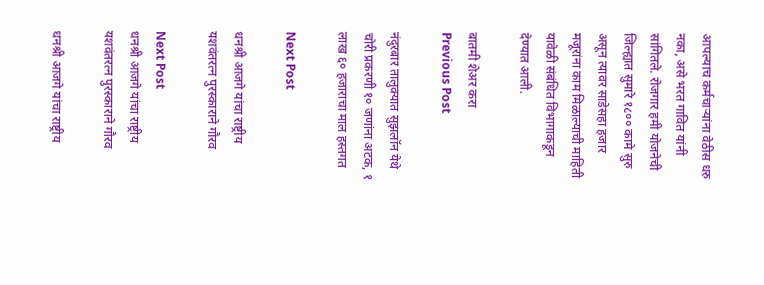आपल्याच कर्मचाऱ्यांना वेठीस धरु नका, असे भरत गावित यांनी सांगितले. रोजगार हमी योजनेची जिल्ह्यात सुमारे १८०० कामे सुरु असून त्यावर साडेसहा हजार मजूरांना काम मिळाल्याची माहिती यावेळी संबंधित विभागाकडून देण्यात आली.

बातमी शेअर करा
Previous Post

नंदुरबार तालुक्यात सुझलॉन येथे चोरी प्रकरणी १० जणांना अटक, १ लाख ६० हजाराचा माल हस्तगत

Next Post

धनश्री आजगे यांचा राष्ट्रीय यशवंतरत्न पुरस्काराने गौरव

Next Post
धनश्री आजगे यांचा राष्ट्रीय यशवंतरत्न पुरस्काराने गौरव

धनश्री आजगे यांचा राष्ट्रीय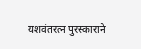यशवंतरत्न पुरस्काराने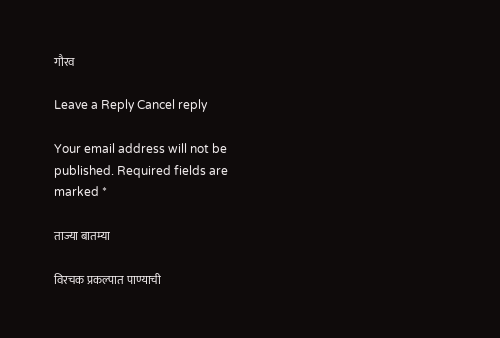गौरव

Leave a Reply Cancel reply

Your email address will not be published. Required fields are marked *

ताज्या बातम्या

विरचक प्रकल्पात पाण्याची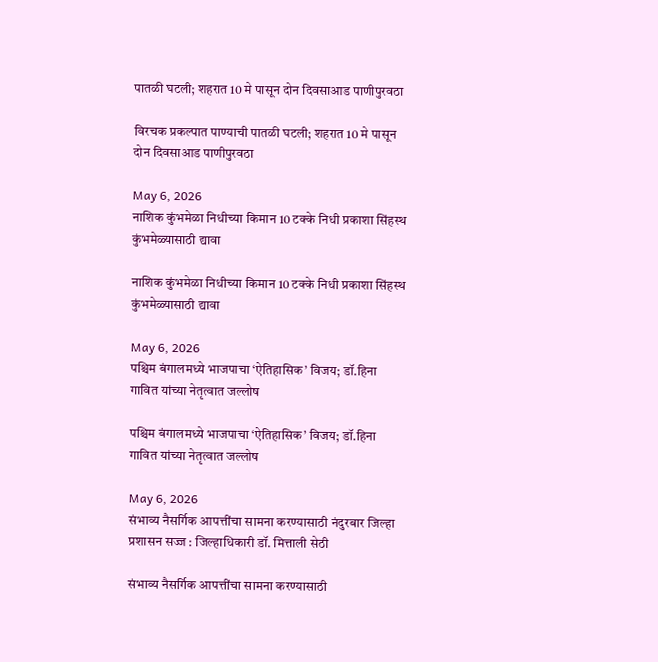पातळी घटली; शहरात 10 मे पासून दोन दिवसाआड पाणीपुरवठा

विरचक प्रकल्पात पाण्याची पातळी घटली; शहरात 10 मे पासून दोन दिवसाआड पाणीपुरवठा

May 6, 2026
नाशिक कुंभमेळा निधीच्या किमान 10 टक्के निधी प्रकाशा सिंहस्थ कुंभमेळ्यासाठी द्यावा

नाशिक कुंभमेळा निधीच्या किमान 10 टक्के निधी प्रकाशा सिंहस्थ कुंभमेळ्यासाठी द्यावा

May 6, 2026
पश्चिम बंगालमध्ये भाजपाचा ‘ऐतिहासिक’ विजय; डॉ.हिना गावित यांच्या नेतृत्वात जल्लोष

पश्चिम बंगालमध्ये भाजपाचा ‘ऐतिहासिक’ विजय; डॉ.हिना गावित यांच्या नेतृत्वात जल्लोष

May 6, 2026
संभाव्य नैसर्गिक आपत्तींचा सामना करण्यासाठी नंदुरबार जिल्हा प्रशासन सज्ज : जिल्हाधिकारी डॉ. मित्ताली सेठी

संभाव्य नैसर्गिक आपत्तींचा सामना करण्यासाठी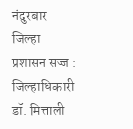नंदुरबार जिल्हा प्रशासन सज्ज : जिल्हाधिकारी डॉ. मित्ताली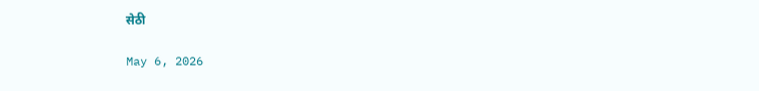सेठी

May 6, 2026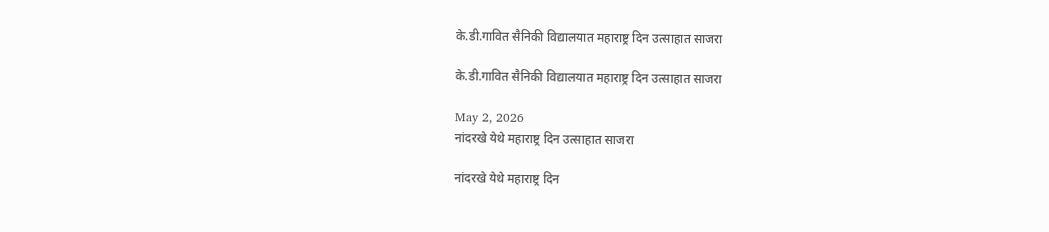के.डी.गावित सैनिकी विद्यालयात महाराष्ट्र दिन उत्साहात साजरा

के.डी.गावित सैनिकी विद्यालयात महाराष्ट्र दिन उत्साहात साजरा

May 2, 2026
नांदरखे येथे महाराष्ट्र दिन उत्साहात साजरा

नांदरखे येथे महाराष्ट्र दिन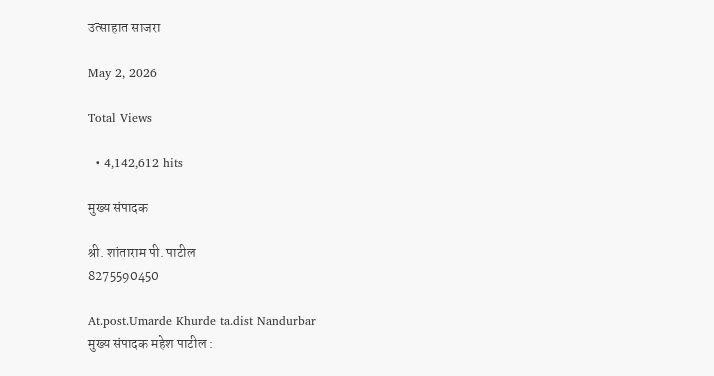उत्साहात साजरा

May 2, 2026

Total Views

  • 4,142,612 hits

मुख्य संपादक

श्री. शांताराम पी. पाटील
8275590450

At.post.Umarde Khurde ta.dist Nandurbar
मुख्य संपादक महेश पाटील :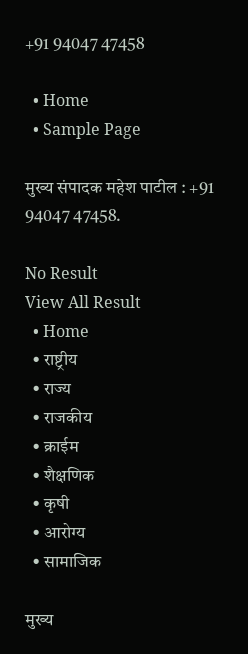+91 94047 47458

  • Home
  • Sample Page

मुख्य संपादक महेश पाटील : +91 94047 47458.

No Result
View All Result
  • Home
  • राष्ट्रीय
  • राज्य
  • राजकीय
  • क्राईम
  • शैक्षणिक
  • कृषी
  • आरोग्य
  • सामाजिक

मुख्य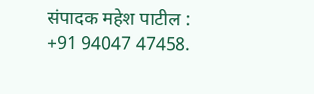संपादक महेश पाटील : +91 94047 47458.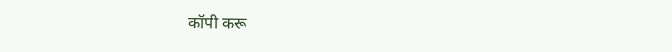कॉपी करू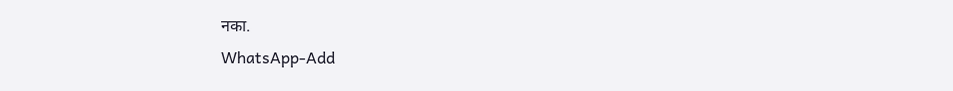नका.
WhatsApp-Add